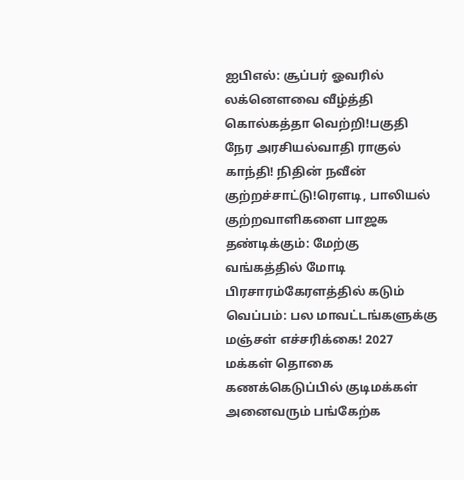ஐபிஎல்: சூப்பர் ஓவரில் லக்னௌவை வீழ்த்தி கொல்கத்தா வெற்றி!பகுதி நேர அரசியல்வாதி ராகுல் காந்தி! நிதின் நவீன் குற்றச்சாட்டு!ரெளடி, பாலியல் குற்றவாளிகளை பாஜக தண்டிக்கும்: மேற்கு வங்கத்தில் மோடி பிரசாரம்கேரளத்தில் கடும் வெப்பம்: பல மாவட்டங்களுக்கு மஞ்சள் எச்சரிக்கை! 2027 மக்கள் தொகை கணக்கெடுப்பில் குடிமக்கள் அனைவரும் பங்கேற்க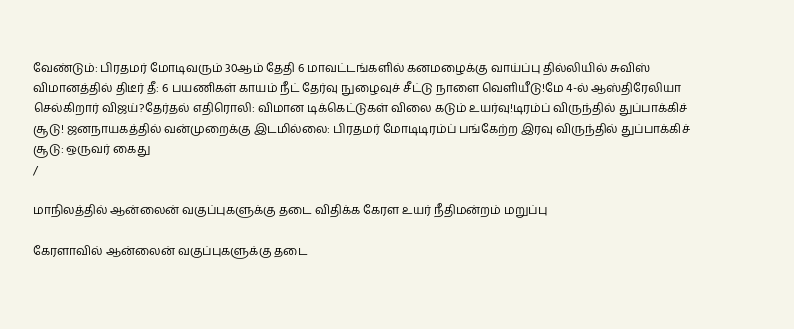வேண்டும்: பிரதமர் மோடிவரும் 30ஆம் தேதி 6 மாவட்டங்களில் கனமழைக்கு வாய்ப்பு தில்லியில் சுவிஸ் விமானத்தில் திடீர் தீ: 6 பயணிகள் காயம் நீட் தேர்வு நுழைவுச் சீட்டு நாளை வெளியீடு!மே 4-ல் ஆஸ்திரேலியா செல்கிறார் விஜய்?தேர்தல் எதிரொலி: விமான டிக்கெட்டுகள் விலை கடும் உயர்வு!டிரம்ப் விருந்தில் துப்பாக்கிச் சூடு! ஜனநாயகத்தில் வன்முறைக்கு இடமில்லை: பிரதமர் மோடிடிரம்ப் பங்கேற்ற இரவு விருந்தில் துப்பாக்கிச் சூடு: ஒருவர் கைது
/

மாநிலத்தில் ஆன்லைன் வகுப்புகளுக்கு தடை விதிக்க கேரள உயர் நீதிமன்றம் மறுப்பு

கேரளாவில் ஆன்லைன் வகுப்புகளுக்கு தடை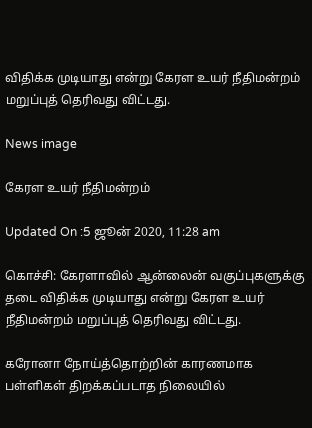விதிக்க முடியாது என்று கேரள உயர் நீதிமன்றம் மறுப்புத் தெரிவது விட்டது.

News image

கேரள உயர் நீதிமன்றம்

Updated On :5 ஜூன் 2020, 11:28 am

கொச்சி: கேரளாவில் ஆன்லைன் வகுப்புகளுக்கு தடை விதிக்க முடியாது என்று கேரள உயர் நீதிமன்றம் மறுப்புத் தெரிவது விட்டது.

கரோனா நோய்த்தொற்றின் காரணமாக பள்ளிகள் திறக்கப்படாத நிலையில்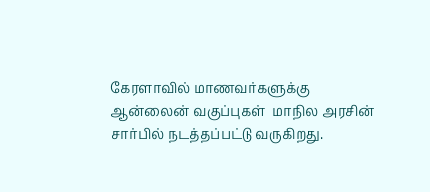கேரளாவில் மாணவர்களுக்கு ஆன்லைன் வகுப்புகள்  மாநில அரசின் சார்பில் நடத்தப்பட்டு வருகிறது.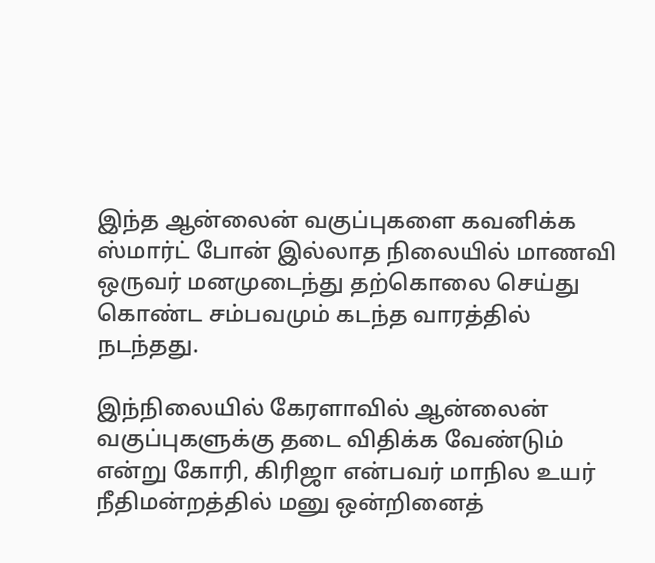இந்த ஆன்லைன் வகுப்புகளை கவனிக்க ஸ்மார்ட் போன் இல்லாத நிலையில் மாணவி ஒருவர் மனமுடைந்து தற்கொலை செய்து கொண்ட சம்பவமும் கடந்த வாரத்தில் நடந்தது.

இந்நிலையில் கேரளாவில் ஆன்லைன் வகுப்புகளுக்கு தடை விதிக்க வேண்டும் என்று கோரி, கிரிஜா என்பவர் மாநில உயர் நீதிமன்றத்தில் மனு ஒன்றினைத்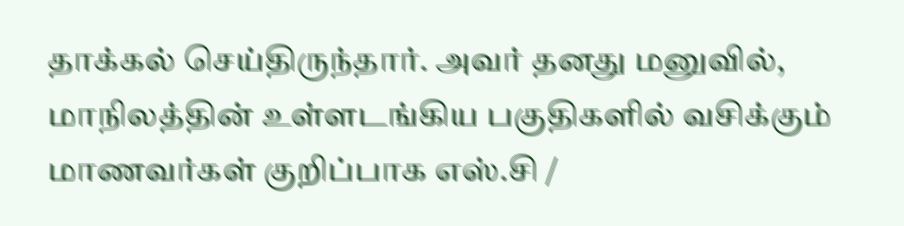தாக்கல் செய்திருந்தார். அவர் தனது மனுவில், மாநிலத்தின் உள்ளடங்கிய பகுதிகளில் வசிக்கும் மாணவர்கள் குறிப்பாக எஸ்.சி /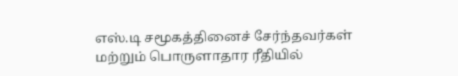எஸ்.டி சமூகத்தினைச் சேர்ந்தவர்கள் மற்றும் பொருளாதார ரீதியில்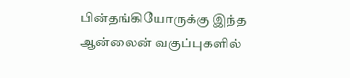பின்தங்கியோருக்கு இந்த ஆன்லைன் வகுப்புகளில்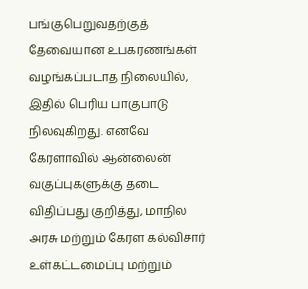பங்குபெறுவதற்குத் தேவையான உபகரணங்கள் வழங்கப்படாத நிலையில், இதில் பெரிய பாகுபாடு நிலவுகிறது. எனவே கேரளாவில் ஆன்லைன் வகுப்புகளுக்கு தடை விதிப்பது குறித்து, மாநில அரசு மற்றும் கேரள கல்விசார்  உள்கட்டமைப்பு மற்றும்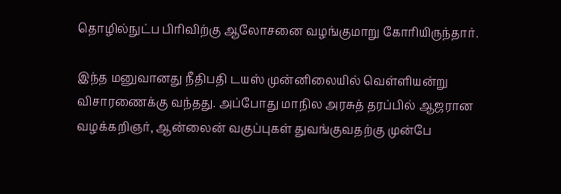தொழில்நுட்ப பிரிவிற்கு ஆலோசனை வழங்குமாறு கோரியிருந்தார்.

இந்த மனுவானது நீதிபதி டயஸ் முன்னிலையில் வெள்ளியன்று விசாரணைக்கு வந்தது. அப்போது மாநில அரசுத் தரப்பில் ஆஜரான வழக்கறிஞர், ஆன்லைன் வகுப்புகள் துவங்குவதற்கு முன்பே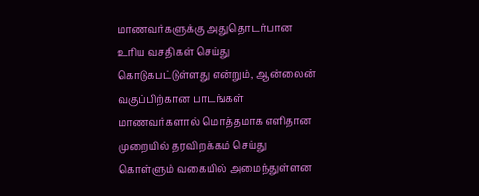மாணவர்களுக்கு அதுதொடர்பான உரிய வசதிகள் செய்து கொடுகபட்டுள்ளது என்றும், ஆன்லைன் வகுப்பிற்கான பாடங்கள் மாணவர்களால் மொத்தமாக எளிதான முறையில் தரவிறக்கம் செய்து கொள்ளும் வகையில் அமைந்துள்ளன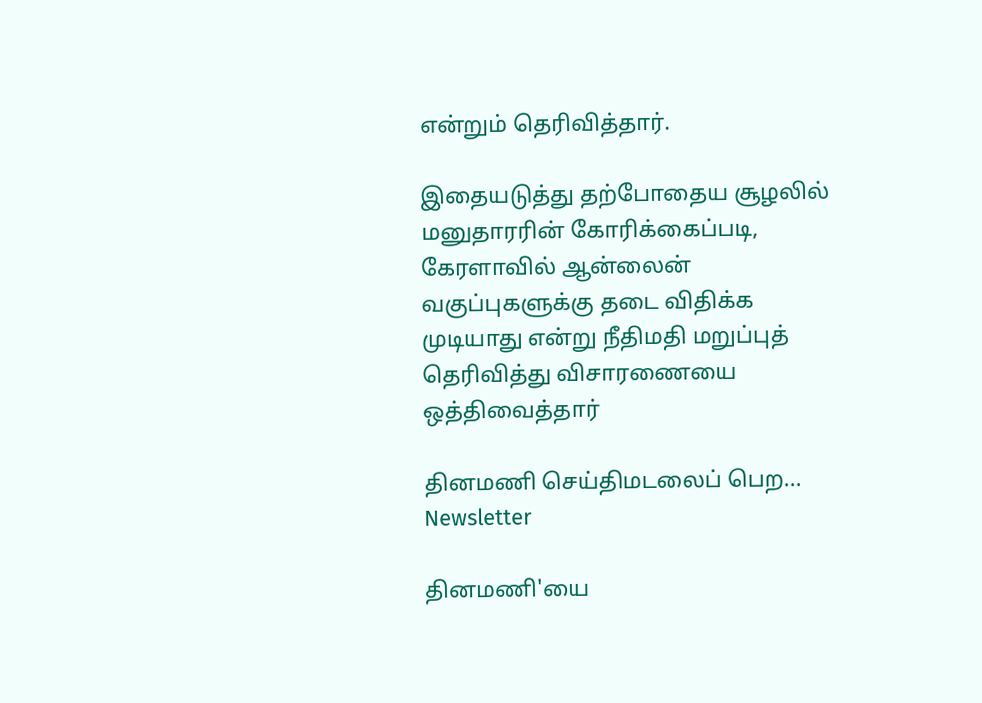என்றும் தெரிவித்தார்.

இதையடுத்து தற்போதைய சூழலில் மனுதாரரின் கோரிக்கைப்படி, கேரளாவில் ஆன்லைன் வகுப்புகளுக்கு தடை விதிக்க முடியாது என்று நீதிமதி மறுப்புத் தெரிவித்து விசாரணையை ஒத்திவைத்தார்

தினமணி செய்திமடலைப் பெற... Newsletter

தினமணி'யை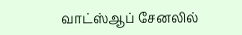வாட்ஸ்ஆப் சேனலில்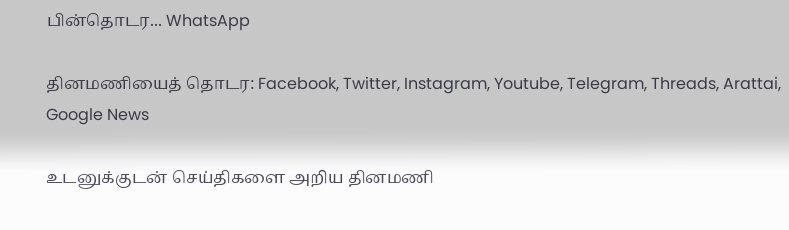பின்தொடர... WhatsApp

தினமணியைத் தொடர: Facebook, Twitter, Instagram, Youtube, Telegram, Threads, Arattai, Google News

உடனுக்குடன் செய்திகளை அறிய தினமணி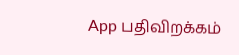App பதிவிறக்கம்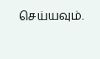செய்யவும்.